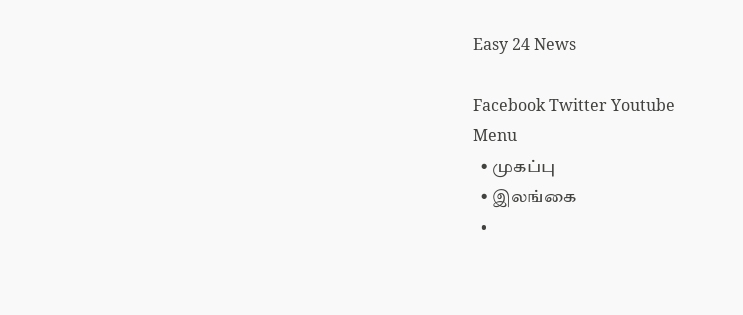Easy 24 News

Facebook Twitter Youtube
Menu
  • முகப்பு
  • இலங்கை
  •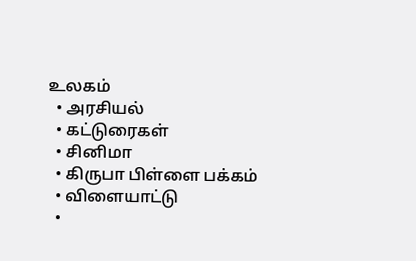உலகம்
  • அரசியல்
  • கட்டுரைகள்
  • சினிமா
  • கிருபா பிள்ளை பக்கம்
  • விளையாட்டு
  •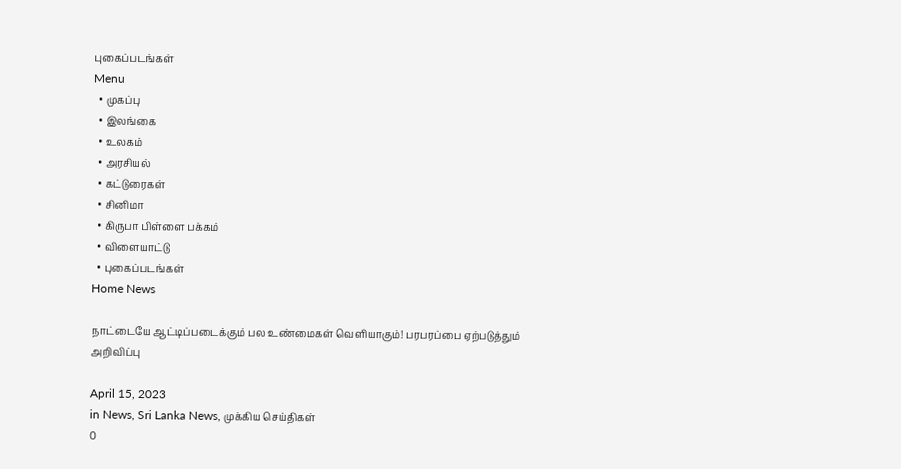புகைப்படங்கள்
Menu
  • முகப்பு
  • இலங்கை
  • உலகம்
  • அரசியல்
  • கட்டுரைகள்
  • சினிமா
  • கிருபா பிள்ளை பக்கம்
  • விளையாட்டு
  • புகைப்படங்கள்
Home News

நாட்டையே ஆட்டிப்படைக்கும் பல உண்மைகள் வெளியாகும்! பரபரப்பை ஏற்படுத்தும் அறிவிப்பு

April 15, 2023
in News, Sri Lanka News, முக்கிய செய்திகள்
0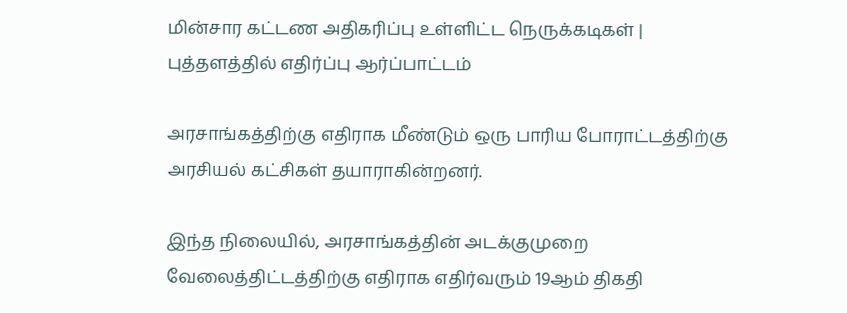மின்சார கட்டண அதிகரிப்பு உள்ளிட்ட நெருக்கடிகள் | புத்தளத்தில் எதிர்ப்பு ஆர்ப்பாட்டம்

அரசாங்கத்திற்கு எதிராக மீண்டும் ஒரு பாரிய போராட்டத்திற்கு அரசியல் கட்சிகள் தயாராகின்றனர்.

இந்த நிலையில், அரசாங்கத்தின் அடக்குமுறை வேலைத்திட்டத்திற்கு எதிராக எதிர்வரும் 19ஆம் திகதி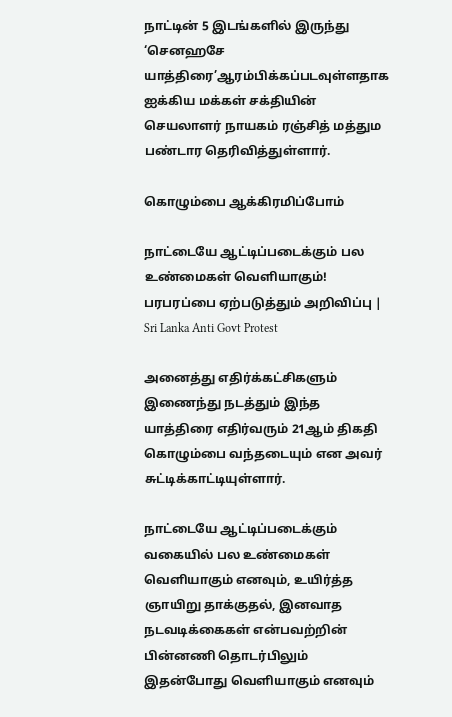நாட்டின் 5 இடங்களில் இருந்து ‘செனஹசே யாத்திரை’ஆரம்பிக்கப்படவுள்ளதாக ஐக்கிய மக்கள் சக்தியின் செயலாளர் நாயகம் ரஞ்சித் மத்தும பண்டார தெரிவித்துள்ளார்.

கொழும்பை ஆக்கிரமிப்போம்

நாட்டையே ஆட்டிப்படைக்கும் பல உண்மைகள் வெளியாகும்! பரபரப்பை ஏற்படுத்தும் அறிவிப்பு | Sri Lanka Anti Govt Protest

அனைத்து எதிர்க்கட்சிகளும் இணைந்து நடத்தும் இந்த  யாத்திரை எதிர்வரும் 21ஆம் திகதி கொழும்பை வந்தடையும் என அவர் சுட்டிக்காட்டியுள்ளார்.

நாட்டையே ஆட்டிப்படைக்கும் வகையில் பல உண்மைகள் வெளியாகும் எனவும், உயிர்த்த ஞாயிறு தாக்குதல், இனவாத நடவடிக்கைகள் என்பவற்றின் பின்னணி தொடர்பிலும் இதன்போது வெளியாகும் எனவும்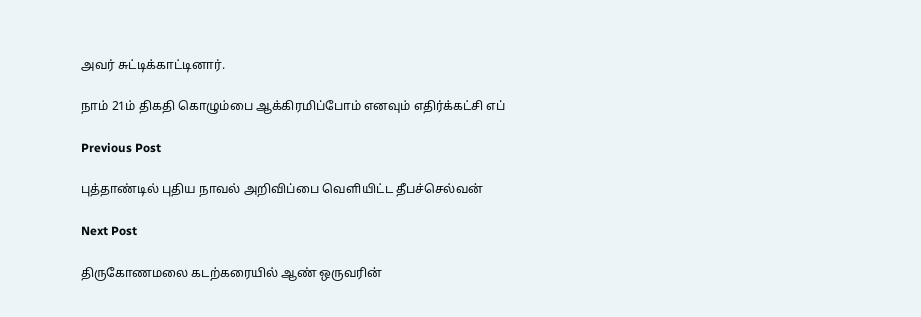அவர் சுட்டிக்காட்டினார்.

நாம் 21ம் திகதி கொழும்பை ஆக்கிரமிப்போம் எனவும் எதிர்க்கட்சி எப்

Previous Post

புத்தாண்டில் புதிய நாவல் அறிவிப்பை வெளியிட்ட தீபச்செல்வன்

Next Post

திருகோணமலை கடற்கரையில் ஆண் ஒருவரின்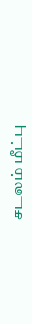சடலம் மீட்பு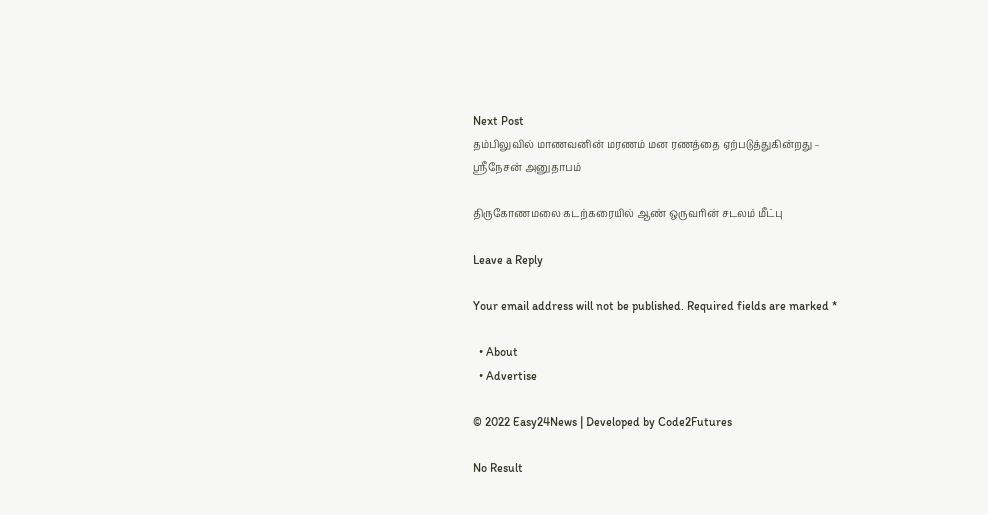Next Post
தம்பிலுவில் மாணவனின் மரணம் மன ரணத்தை ஏற்படுத்துகின்றது – ஸ்ரீநேசன் அனுதாபம்

திருகோணமலை கடற்கரையில் ஆண் ஒருவரின் சடலம் மீட்பு

Leave a Reply

Your email address will not be published. Required fields are marked *

  • About
  • Advertise

© 2022 Easy24News | Developed by Code2Futures

No Result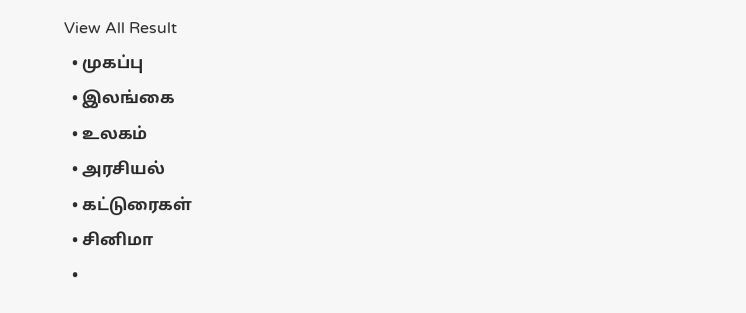View All Result
  • முகப்பு
  • இலங்கை
  • உலகம்
  • அரசியல்
  • கட்டுரைகள்
  • சினிமா
  •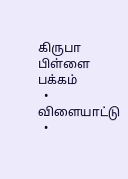கிருபா பிள்ளை பக்கம்
  • விளையாட்டு
  •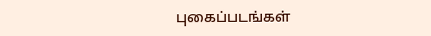புகைப்படங்கள்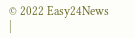© 2022 Easy24News |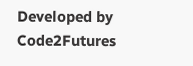Developed by Code2Futures